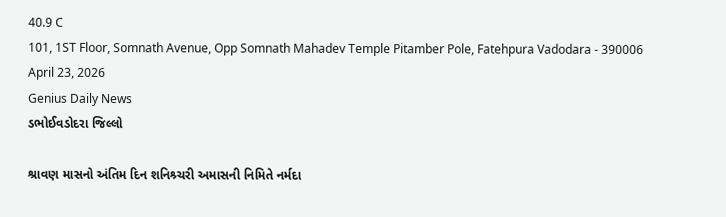40.9 C
101, 1ST Floor, Somnath Avenue, Opp Somnath Mahadev Temple Pitamber Pole, Fatehpura Vadodara - 390006
April 23, 2026
Genius Daily News
ડભોઈવડોદરા જિલ્લો

શ્રાવણ માસનો અંતિમ દિન શનિશ્ર્ચરી અમાસની નિમિતે નર્મદા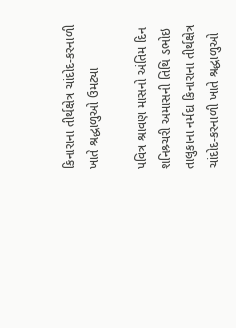કિનારાના તીર્થક્ષેત્ર ચાંદોદ-કરનાળી ખાતે શ્રદ્ધાળુઓ ઉમટ્યા

પવિત્ર શ્રાવણ માસનો અંતિમ દિન શનિશ્ર્ચરી અમાસની તિથિ ડભોઇ તાલુકાના નર્મદા કિનારાના તીર્થક્ષેત્ર ચાંદોદ-કરનાળી ખાતે શ્રદ્ધાળુઓ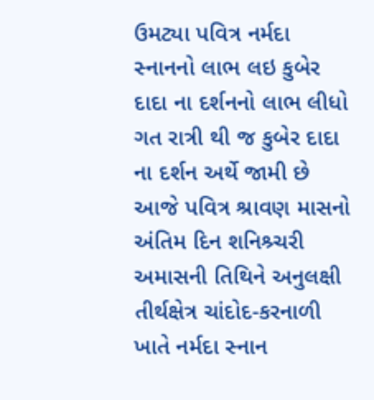ઉમટ્યા પવિત્ર નર્મદા સ્નાનનો લાભ લઇ કુબેર દાદા ના દર્શનનો લાભ લીધો ગત રાત્રી થી જ કુબેર દાદા ના દર્શન અર્થે જામી છે આજે પવિત્ર શ્રાવણ માસનો અંતિમ દિન શનિશ્ર્ચરી અમાસની તિથિને અનુલક્ષી તીર્થક્ષેત્ર ચાંદોદ-કરનાળી ખાતે નર્મદા સ્નાન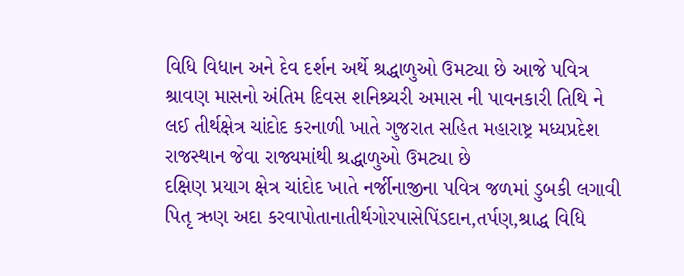વિધિ વિધાન અને દેવ દર્શન અર્થે શ્રદ્ધાળુઓ ઉમટ્યા છે આજે પવિત્ર શ્રાવણ માસનો અંતિમ દિવસ શનિશ્ર્ચરી અમાસ ની પાવનકારી તિથિ ને લઈ તીર્થક્ષેત્ર ચાંદોદ કરનાળી ખાતે ગુજરાત સહિત મહારાષ્ટ્ર મધ્યપ્રદેશ રાજસ્થાન જેવા રાજ્યમાંથી શ્રદ્ધાળુઓ ઉમટ્યા છે
દક્ષિણ પ્રયાગ ક્ષેત્ર ચાંદોદ ખાતે નર્જીનાજીના પવિત્ર જળમાં ડુબકી લગાવી પિતૃ ઋણ અદા કરવાપોતાનાતીર્થગોરપાસેપિંડદાન,તર્પણ,શ્રાદ્ધ વિધિ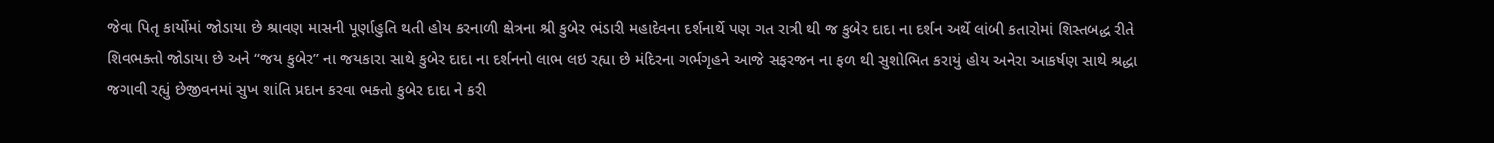જેવા પિતૃ કાર્યોમાં જોડાયા છે શ્રાવણ માસની પૂર્ણાહુતિ થતી હોય કરનાળી ક્ષેત્રના શ્રી કુબેર ભંડારી મહાદેવના દર્શનાર્થે પણ ગત રાત્રી થી જ કુબેર દાદા ના દર્શન અર્થે લાંબી કતારોમાં શિસ્તબદ્ધ રીતે શિવભક્તો જોડાયા છે અને “જય કુબેર” ના જયકારા સાથે કુબેર દાદા ના દર્શનનો લાભ લઇ રહ્યા છે મંદિરના ગર્ભગૃહને આજે સફરજન ના ફળ થી સુશોભિત કરાયું હોય અનેરા આકર્ષણ સાથે શ્રદ્ધા જગાવી રહ્યું છેજીવનમાં સુખ શાંતિ પ્રદાન કરવા ભક્તો કુબેર દાદા ને કરી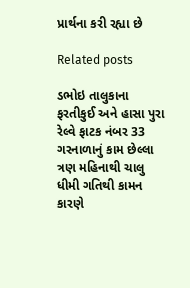પ્રાર્થના કરી રહ્યા છે

Related posts

ડભોઇ તાલુકાના ફરતીકુઈ અને હાસા પુરા રેલ્વે ફાટક નંબર 33 ગરનાળાનું કામ છેલ્લા ત્રણ મહિનાથી ચાલુ ધીમી ગતિથી કામન કારણે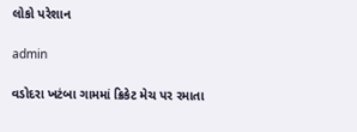લોકો પરેશાન

admin

વડોદરા ખટંબા ગામમાં ક્રિકેટ મેચ પર રમાતા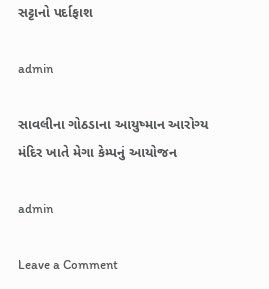સટ્ટાનો પર્દાફાશ

admin

સાવલીના ગોઠડાના આયુષ્માન આરોગ્ય મંદિર ખાતે મેગા કેમ્પનું આયોજન

admin

Leave a Comment